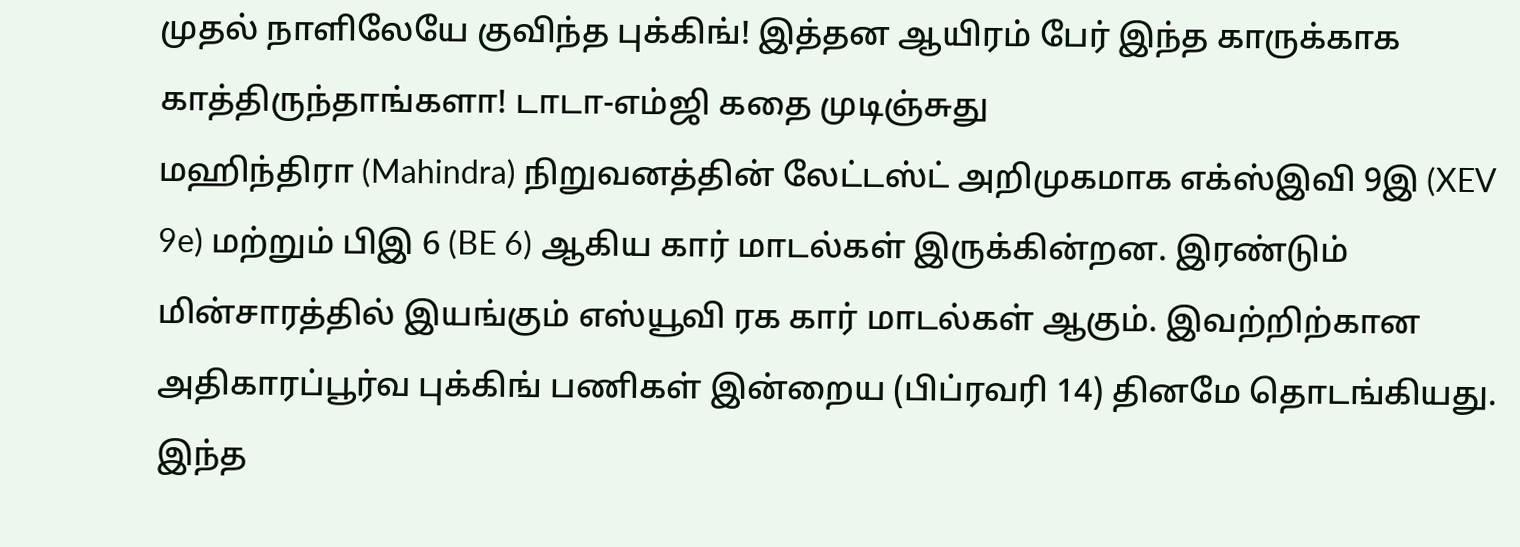முதல் நாளிலேயே குவிந்த புக்கிங்! இத்தன ஆயிரம் பேர் இந்த காருக்காக காத்திருந்தாங்களா! டாடா-எம்ஜி கதை முடிஞ்சுது
மஹிந்திரா (Mahindra) நிறுவனத்தின் லேட்டஸ்ட் அறிமுகமாக எக்ஸ்இவி 9இ (XEV 9e) மற்றும் பிஇ 6 (BE 6) ஆகிய கார் மாடல்கள் இருக்கின்றன. இரண்டும் மின்சாரத்தில் இயங்கும் எஸ்யூவி ரக கார் மாடல்கள் ஆகும். இவற்றிற்கான அதிகாரப்பூர்வ புக்கிங் பணிகள் இன்றைய (பிப்ரவரி 14) தினமே தொடங்கியது. இந்த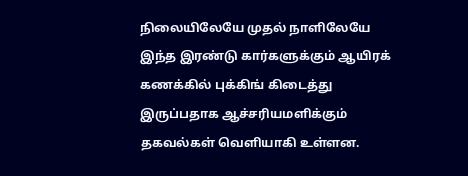நிலையிலேயே முதல் நாளிலேயே இந்த இரண்டு கார்களுக்கும் ஆயிரக் கணக்கில் புக்கிங் கிடைத்து இருப்பதாக ஆச்சரியமளிக்கும் தகவல்கள் வெளியாகி உள்ளன.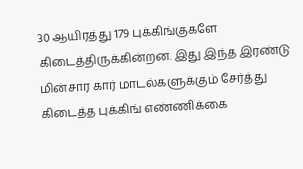30 ஆயிரத்து 179 புக்கிங்குகளே கிடைத்திருக்கின்றன. இது இந்த இரண்டு மின்சார கார் மாடல்களுக்கும் சேர்த்து கிடைத்த புக்கிங் எண்ணிக்கை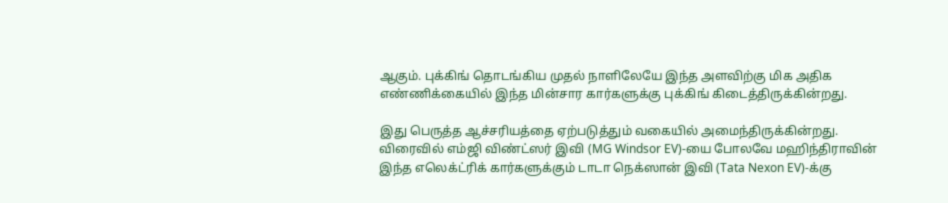ஆகும். புக்கிங் தொடங்கிய முதல் நாளிலேயே இந்த அளவிற்கு மிக அதிக எண்ணிக்கையில் இந்த மின்சார கார்களுக்கு புக்கிங் கிடைத்திருக்கின்றது.

இது பெருத்த ஆச்சரியத்தை ஏற்படுத்தும் வகையில் அமைந்திருக்கின்றது. விரைவில் எம்ஜி விண்ட்ஸர் இவி (MG Windsor EV)-யை போலவே மஹிந்திராவின் இந்த எலெக்ட்ரிக் கார்களுக்கும் டாடா நெக்ஸான் இவி (Tata Nexon EV)-க்கு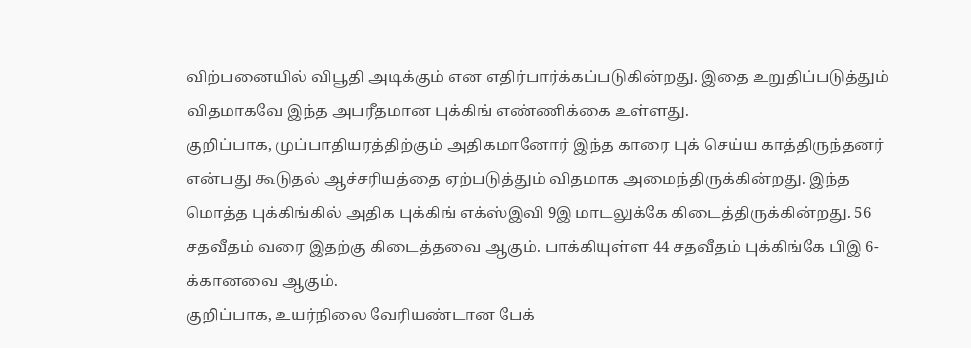விற்பனையில் விபூதி அடிக்கும் என எதிர்பார்க்கப்படுகின்றது. இதை உறுதிப்படுத்தும் விதமாகவே இந்த அபரீதமான புக்கிங் எண்ணிக்கை உள்ளது.
குறிப்பாக, முப்பாதியரத்திற்கும் அதிகமானோர் இந்த காரை புக் செய்ய காத்திருந்தனர் என்பது கூடுதல் ஆச்சரியத்தை ஏற்படுத்தும் விதமாக அமைந்திருக்கின்றது. இந்த மொத்த புக்கிங்கில் அதிக புக்கிங் எக்ஸ்இவி 9இ மாடலுக்கே கிடைத்திருக்கின்றது. 56 சதவீதம் வரை இதற்கு கிடைத்தவை ஆகும். பாக்கியுள்ள 44 சதவீதம் புக்கிங்கே பிஇ 6-க்கானவை ஆகும்.
குறிப்பாக, உயர்நிலை வேரியண்டான பேக்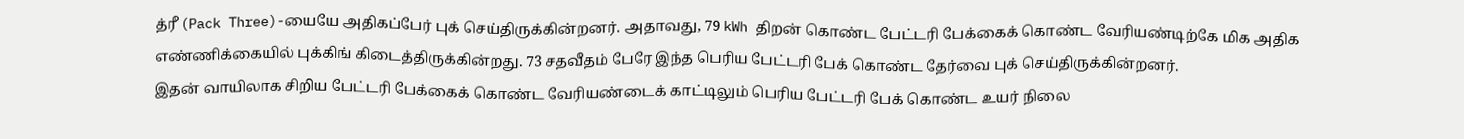த்ரீ (Pack Three)-யையே அதிகப்பேர் புக் செய்திருக்கின்றனர். அதாவது, 79 kWh திறன் கொண்ட பேட்டரி பேக்கைக் கொண்ட வேரியண்டிற்கே மிக அதிக எண்ணிக்கையில் புக்கிங் கிடைத்திருக்கின்றது. 73 சதவீதம் பேரே இந்த பெரிய பேட்டரி பேக் கொண்ட தேர்வை புக் செய்திருக்கின்றனர்.
இதன் வாயிலாக சிறிய பேட்டரி பேக்கைக் கொண்ட வேரியண்டைக் காட்டிலும் பெரிய பேட்டரி பேக் கொண்ட உயர் நிலை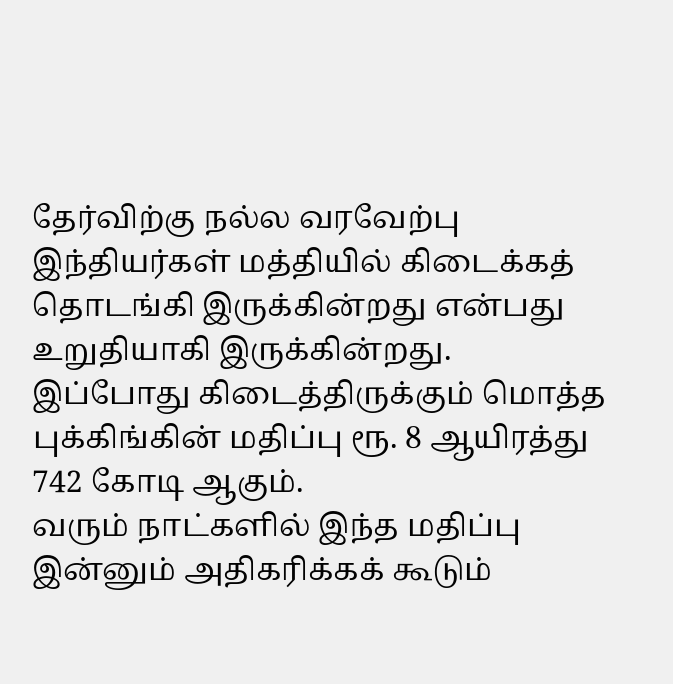தேர்விற்கு நல்ல வரவேற்பு இந்தியர்கள் மத்தியில் கிடைக்கத் தொடங்கி இருக்கின்றது என்பது உறுதியாகி இருக்கின்றது. இப்போது கிடைத்திருக்கும் மொத்த புக்கிங்கின் மதிப்பு ரூ. 8 ஆயிரத்து 742 கோடி ஆகும்.
வரும் நாட்களில் இந்த மதிப்பு இன்னும் அதிகரிக்கக் கூடும்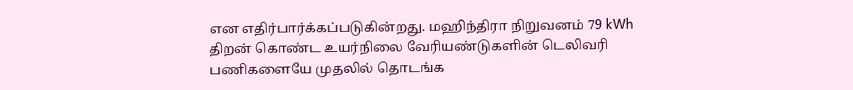என எதிர்பார்க்கப்படுகின்றது. மஹிந்திரா நிறுவனம் 79 kWh திறன் கொண்ட உயர்நிலை வேரியண்டுகளின் டெலிவரி பணிகளையே முதலில் தொடங்க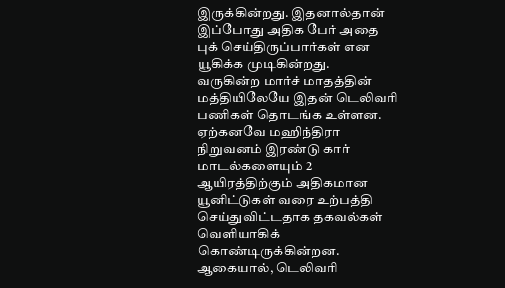இருக்கின்றது. இதனால்தான் இப்போது அதிக பேர் அதை புக் செய்திருப்பார்கள் என யூகிக்க முடிகின்றது.
வருகின்ற மார்ச் மாதத்தின் மத்தியிலேயே இதன் டெலிவரி பணிகள் தொடங்க உள்ளன. ஏற்கனவே மஹிந்திரா நிறுவனம் இரண்டு கார் மாடல்களையும் 2 ஆயிரத்திற்கும் அதிகமான யூனிட்டுகள் வரை உற்பத்தி செய்துவிட்டதாக தகவல்கள் வெளியாகிக் கொண்டிருக்கின்றன. ஆகையால், டெலிவரி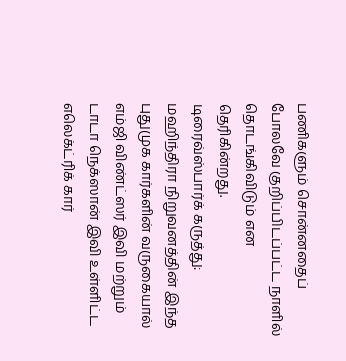பணிகளும் சொன்னதைப் போலவே குறிப்பிடப்பட்ட நாளில் தொடங்கிவிடும் என தெரிகின்றது.
டிரைவ்ஸ்பார்க் கருத்து: மஹிந்திரா நிறுவனத்தின் இந்த புதுமுக கார்களின் வருகையால் எம்ஜி விண்ட்ஸர் இவி மற்றும் டாடா நெக்ஸான் இவி உள்ளிட்ட எலெக்ட்ரிக் கார்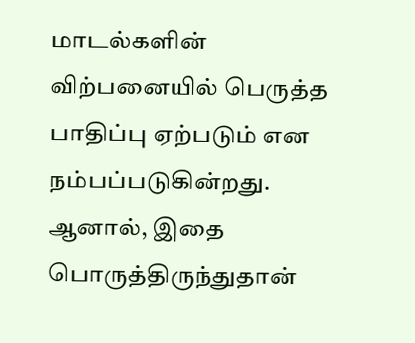மாடல்களின் விற்பனையில் பெருத்த பாதிப்பு ஏற்படும் என நம்பப்படுகின்றது. ஆனால், இதை பொருத்திருந்துதான்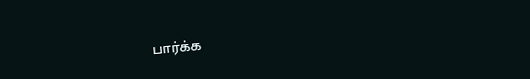பார்க்க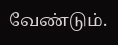வேண்டும்.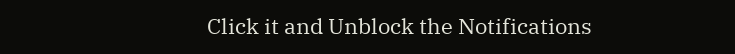Click it and Unblock the Notifications